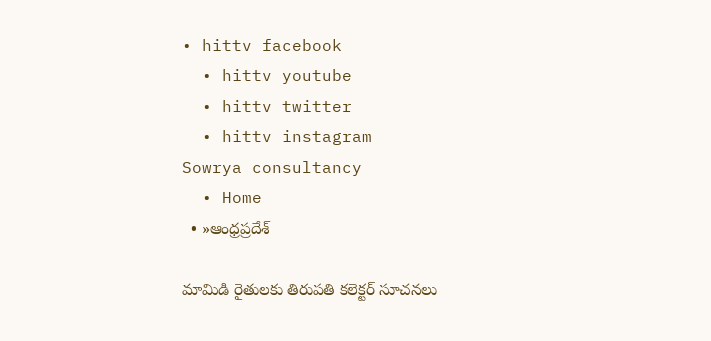• hittv facebook
  • hittv youtube
  • hittv twitter
  • hittv instagram
Sowrya consultancy
  • Home
  • »ఆంధ్రప్రదేశ్

మామిడి రైతులకు తిరుపతి కలెక్టర్ సూచనలు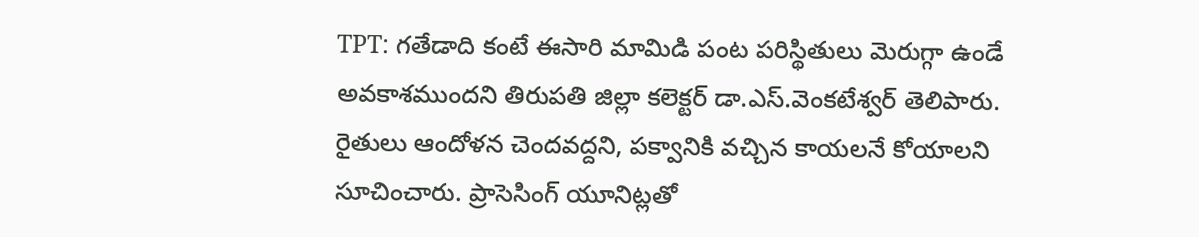TPT: గతేడాది కంటే ఈసారి మామిడి పంట పరిస్థితులు మెరుగ్గా ఉండే అవకాశముందని తిరుపతి జిల్లా కలెక్టర్ డా.ఎస్.వెంకటేశ్వర్ తెలిపారు. రైతులు ఆందోళన చెందవద్దని, పక్వానికి వచ్చిన కాయలనే కోయాలని సూచించారు. ప్రాసెసింగ్ యూనిట్లతో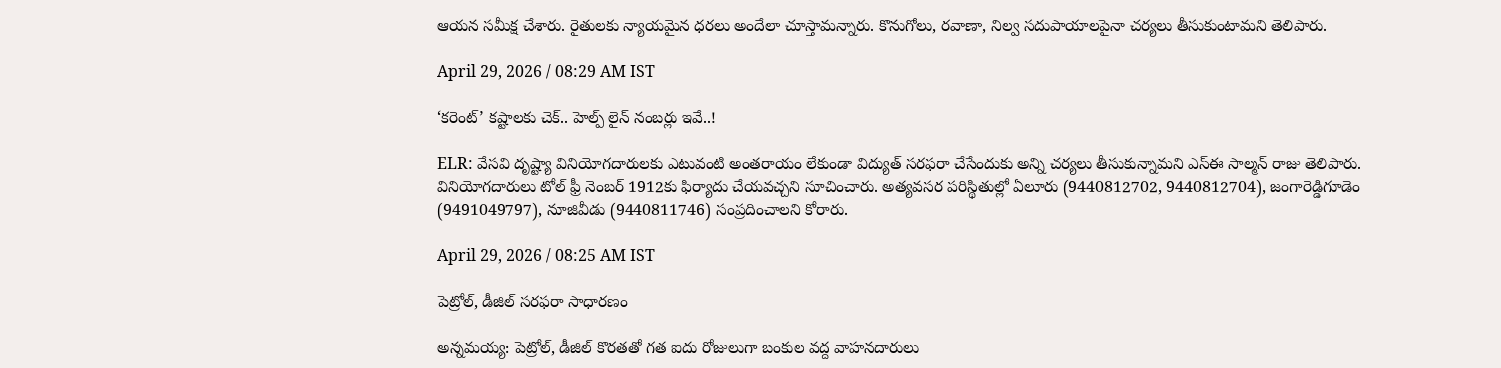ఆయన సమీక్ష చేశారు. రైతులకు న్యాయమైన ధరలు అందేలా చూస్తామన్నారు. కొనుగోలు, రవాణా, నిల్వ సదుపాయాలపైనా చర్యలు తీసుకుంటామని తెలిపారు.

April 29, 2026 / 08:29 AM IST

‘కరెంట్’ కష్టాలకు చెక్.. హెల్ప్ లైన్ నంబర్లు ఇవే..!

ELR: వేసవి దృష్ట్యా వినియోగదారులకు ఎటువంటి అంతరాయం లేకుండా విద్యుత్ సరఫరా చేసేందుకు అన్ని చర్యలు తీసుకున్నామని ఎస్ఈ సాల్మన్ రాజు తెలిపారు. వినియోగదారులు టోల్ ఫ్రీ నెంబర్ 1912కు ఫిర్యాదు చేయవచ్చని సూచించారు. అత్యవసర పరిస్థితుల్లో ఏలూరు (9440812702, 9440812704), జంగారెడ్డిగూడెం (9491049797), నూజివీడు (9440811746) సంప్రదించాలని కోరారు.

April 29, 2026 / 08:25 AM IST

పెట్రోల్, డీజిల్ సరఫరా సాధారణం

అన్నమయ్య: పెట్రోల్, డీజిల్ కొరతతో గత ఐదు రోజులుగా బంకుల వద్ద వాహనదారులు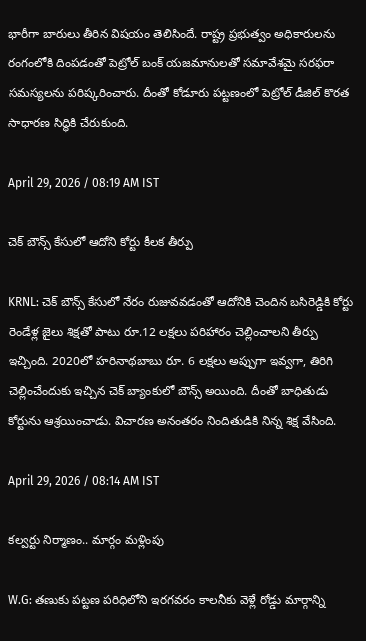భారీగా బారులు తీరిన విషయం తెలిసిందే. రాష్ట్ర ప్రభుత్వం అధికారులను రంగంలోకి దింపడంతో పెట్రోల్ బంక్ యజమానులతో సమావేశమై సరఫరా సమస్యలను పరిష్కరించారు. దీంతో కోడూరు పట్టణంలో పెట్రోల్ డీజిల్ కొరత సాధారణ సిద్ధికి చేరుకుంది.

April 29, 2026 / 08:19 AM IST

చెక్ బౌన్స్ కేసులో ఆదోని కోర్టు కీలక తీర్పు

KRNL: చెక్ బౌన్స్ కేసులో నేరం రుజువవడంతో ఆదోనికి చెందిన బసిరెడ్డికి కోర్టు రెండేళ్ల జైలు శిక్షతో పాటు రూ.12 లక్షలు పరిహారం చెల్లించాలని తీర్పు ఇచ్చింది. 2020లో హరినాథబాబు రూ. 6 లక్షలు అప్పుగా ఇవ్వగా, తిరిగి చెల్లించేందుకు ఇచ్చిన చెక్ బ్యాంకులో బౌన్స్ అయింది. దీంతో బాధితుడు కోర్టును ఆశ్రయించాడు. విచారణ అనంతరం నిందితుడికి నిన్న శిక్ష వేసింది.

April 29, 2026 / 08:14 AM IST

కల్వర్టు నిర్మాణం.. మార్గం మళ్లింపు

W.G: తణుకు పట్టణ పరిధిలోని ఇరగవరం కాలనీకు వెళ్లే రోడ్డు మార్గాన్ని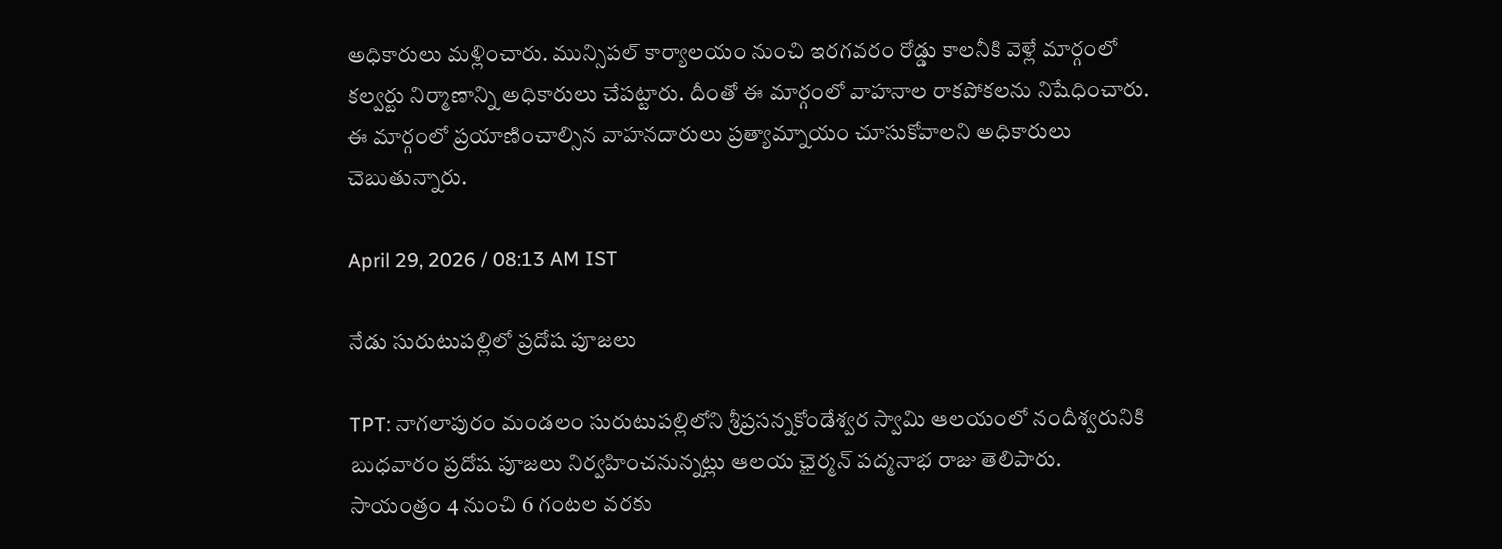అధికారులు మళ్లించారు. మున్సిపల్ కార్యాలయం నుంచి ఇరగవరం రోడ్డు కాలనీకి వెళ్లే మార్గంలో కల్వర్టు నిర్మాణాన్ని అధికారులు చేపట్టారు. దీంతో ఈ మార్గంలో వాహనాల రాకపోకలను నిషేధించారు. ఈ మార్గంలో ప్రయాణించాల్సిన వాహనదారులు ప్రత్యామ్నాయం చూసుకోవాలని అధికారులు చెబుతున్నారు.

April 29, 2026 / 08:13 AM IST

నేడు సురుటుపల్లిలో ప్రదోష పూజలు

TPT: నాగలాపురం మండలం సురుటుపల్లిలోని శ్రీప్రసన్నకోండేశ్వర స్వామి ఆలయంలో నందీశ్వరునికి బుధవారం ప్రదోష పూజలు నిర్వహించనున్నట్లు ఆలయ ఛైర్మన్ పద్మనాభ రాజు తెలిపారు. సాయంత్రం 4 నుంచి 6 గంటల వరకు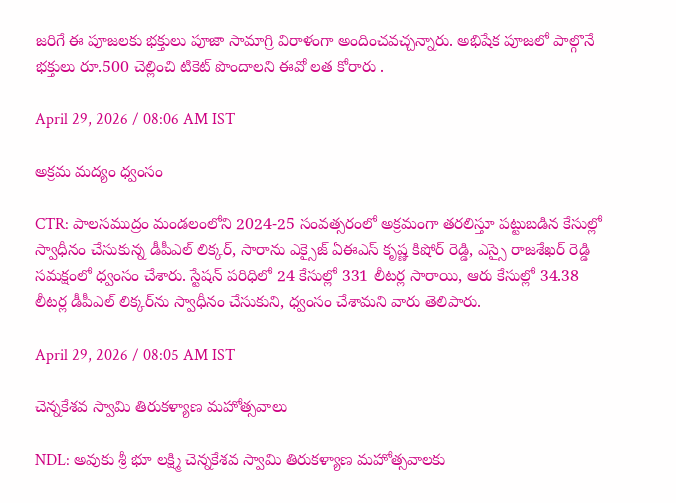జరిగే ఈ పూజలకు భక్తులు పూజా సామాగ్రి విరాళంగా అందించవచ్చన్నారు. అభిషేక పూజలో పాల్గొనే భక్తులు రూ.500 చెల్లించి టికెట్ పొందాలని ఈవో లత కోరారు .

April 29, 2026 / 08:06 AM IST

అక్రమ మద్యం ధ్వంసం

CTR: పాలసముద్రం మండలంలోని 2024-25 సంవత్సరంలో అక్రమంగా తరలిస్తూ పట్టుబడిన కేసుల్లో స్వాధీనం చేసుకున్న డీపీఎల్ లిక్కర్, సారాను ఎక్సైజ్ ఏఈఎస్ కృష్ణ కిషోర్ రెడ్డి, ఎస్సై రాజశేఖర్ రెడ్డి సమక్షంలో ధ్వంసం చేశారు. స్టేషన్ పరిధిలో 24 కేసుల్లో 331 లీటర్ల సారాయి, ఆరు కేసుల్లో 34.38 లీటర్ల డీపీఎల్ లిక్కర్‌ను స్వాధీనం చేసుకుని, ధ్వంసం చేశామని వారు తెలిపారు.

April 29, 2026 / 08:05 AM IST

చెన్నకేశవ స్వామి తిరుకళ్యాణ మహోత్సవాలు

NDL: అవుకు శ్రీ భూ లక్ష్మి చెన్నకేశవ స్వామి తిరుకళ్యాణ మహోత్సవాలకు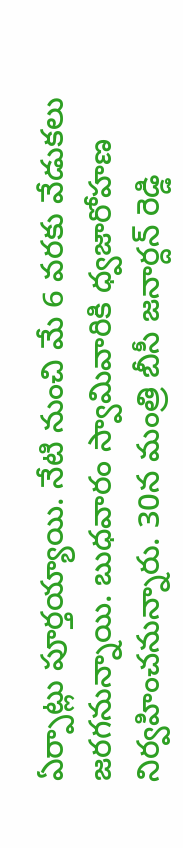ఏర్పాట్లు పూర్తయ్యాయి. నేటి నుంచి మే 6 వరకు వేడుకలు జరగనున్నాయి. బుధవారం స్వామివారికి ధ్వజారోహణ నిర్వహించనున్నారు. 30న మంత్రి బీసీ జనార్దన్ రెడ్డి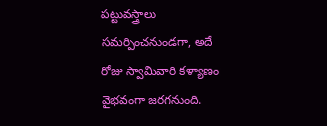పట్టువస్త్రాలు సమర్పించనుండగా, అదే రోజు స్వామివారి కళ్యాణం వైభవంగా జరగనుంది.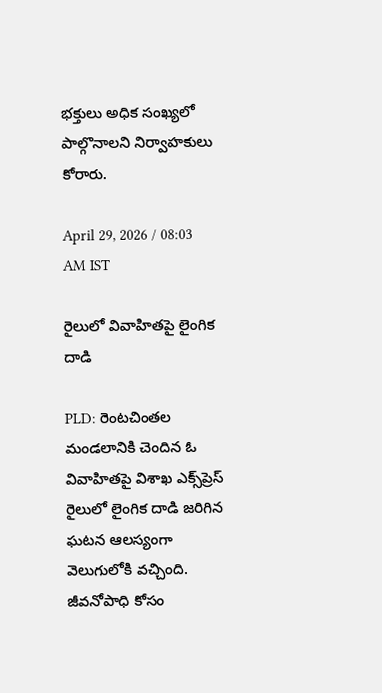భక్తులు అధిక సంఖ్యలో పాల్గొనాలని నిర్వాహకులు కోరారు.

April 29, 2026 / 08:03 AM IST

రైలులో వివాహితపై లైంగిక దాడి

PLD: రెంటచింతల మండలానికి చెందిన ఓ వివాహితపై విశాఖ ఎక్స్‌ప్రెస్ రైలులో లైంగిక దాడి జరిగిన ఘటన ఆలస్యంగా వెలుగులోకి వచ్చింది. జీవనోపాధి కోసం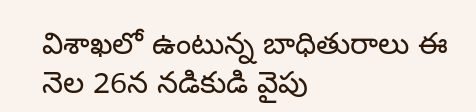విశాఖలో ఉంటున్న బాధితురాలు ఈ నెల 26న నడికుడి వైపు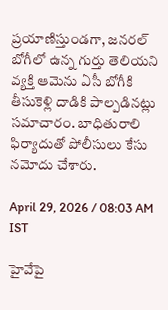ప్రయాణిస్తుండగా, జనరల్ బోగీలో ఉన్న గుర్తు తెలియని వ్యక్తి ఆమెను ఏసీ బోగీకి తీసుకెళ్లి దాడికి పాల్పడినట్లు సమాచారం. బాధితురాలి ఫిర్యాదుతో పోలీసులు కేసు నమోదు చేశారు.

April 29, 2026 / 08:03 AM IST

హైవేపై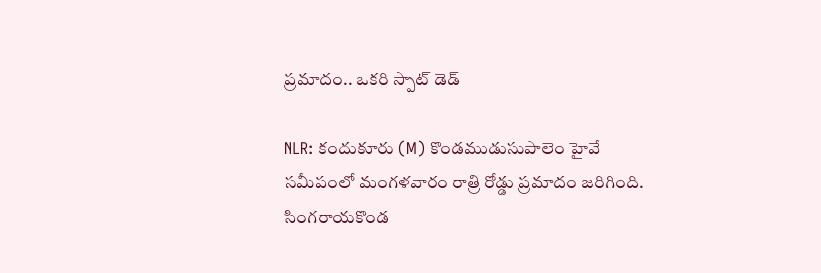ప్రమాదం.. ఒకరి స్పాట్ డెడ్

NLR: కందుకూరు (M) కొండముడుసుపాలెం హైవే సమీపంలో మంగళవారం రాత్రి రోడ్డు ప్రమాదం జరిగింది. సింగరాయకొండ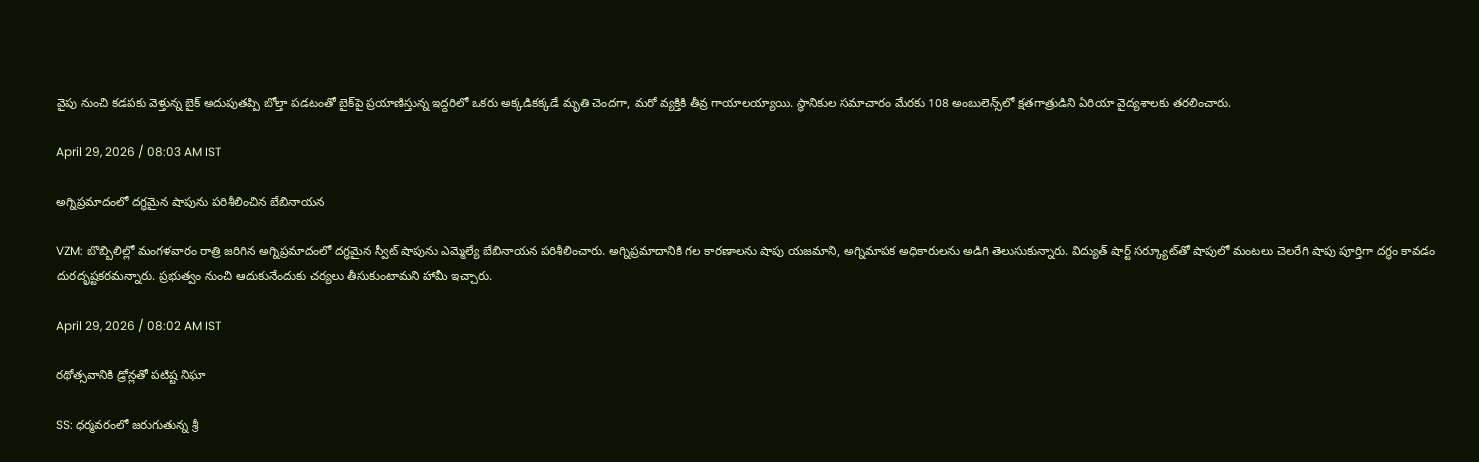వైపు నుంచి కడపకు వెళ్తున్న బైక్ అదుపుతప్పి బోల్తా పడటంతో బైక్‌పై ప్రయాణిస్తున్న ఇద్దరిలో ఒకరు అక్కడికక్కడే మృతి చెందగా, మరో వ్యక్తికి తీవ్ర గాయాలయ్యాయి. స్థానికుల సమాచారం మేరకు 108 అంబులెన్స్‌లో క్షతగాత్రుడిని ఏరియా వైద్యశాలకు తరలించారు.

April 29, 2026 / 08:03 AM IST

అగ్నిప్రమాదంలో దగ్ధమైన షాపును పరిశీలించిన బేబినాయన

VZM: బొబ్బిలిల్లో మంగళవారం రాత్రి జరిగిన అగ్నిప్రమాదంలో దగ్ధమైన స్వీట్ షాపును ఎమ్మెల్యే బేబినాయన పరిశీలించారు. అగ్నిప్రమాదానికి గల కారణాలను షాపు యజమాని, అగ్నిమాపక అధికారులను అడిగి తెలుసుకున్నారు. విద్యుత్ షార్ట్ సర్క్యూట్‌తో షాపులో మంటలు చెలరేగి షాపు పూర్తిగా దగ్ధం కావడం దురదృష్టకరమన్నారు. ప్రభుత్వం నుంచి ఆదుకునేందుకు చర్యలు తీసుకుంటామని హామీ ఇచ్చారు.

April 29, 2026 / 08:02 AM IST

రథోత్సవానికి డ్రోన్లతో పటిష్ట నిఘా

SS: ధర్మవరంలో జరుగుతున్న శ్రీ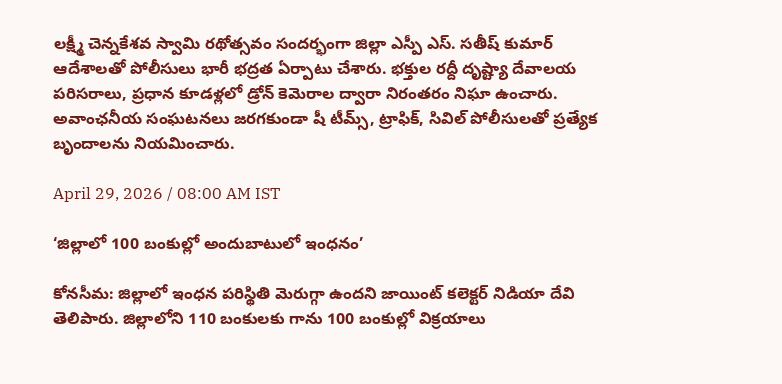లక్ష్మీ చెన్నకేశవ స్వామి రథోత్సవం సందర్భంగా జిల్లా ఎస్పీ ఎస్. సతీష్ కుమార్ ఆదేశాలతో పోలీసులు భారీ భద్రత ఏర్పాటు చేశారు. భక్తుల రద్దీ దృష్ట్యా దేవాలయ పరిసరాలు, ప్రధాన కూడళ్లలో డ్రోన్ కెమెరాల ద్వారా నిరంతరం నిఘా ఉంచారు. అవాంఛనీయ సంఘటనలు జరగకుండా షీ టీమ్స్, ట్రాఫిక్, సివిల్ పోలీసులతో ప్రత్యేక బృందాలను నియమించారు.

April 29, 2026 / 08:00 AM IST

‘జిల్లాలో 100 బంకుల్లో అందుబాటులో ఇంధనం’

కోనసీమ: జిల్లాలో ఇంధన పరిస్థితి మెరుగ్గా ఉందని జాయింట్ కలెక్టర్ నిడియా దేవి తెలిపారు. జిల్లాలోని 110 బంకులకు గాను 100 బంకుల్లో విక్రయాలు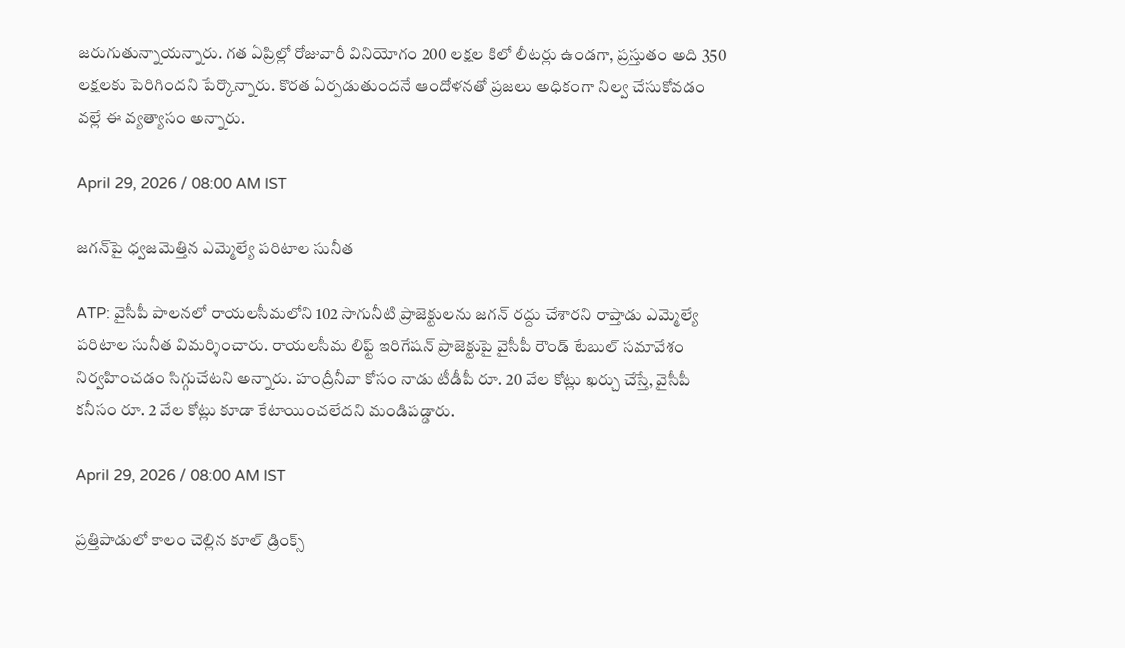జరుగుతున్నాయన్నారు. గత ఏప్రిల్లో రోజువారీ వినియోగం 200 లక్షల కిలో లీటర్లు ఉండగా, ప్రస్తుతం అది 350 లక్షలకు పెరిగిందని పేర్కొన్నారు. కొరత ఏర్పడుతుందనే ఆందోళనతో ప్రజలు అధికంగా నిల్వ చేసుకోవడం వల్లే ఈ వ్యత్యాసం అన్నారు.

April 29, 2026 / 08:00 AM IST

జగన్‌పై ధ్వజమెత్తిన ఎమ్మెల్యే పరిటాల సునీత

ATP: వైసీపీ పాలనలో రాయలసీమలోని 102 సాగునీటి ప్రాజెక్టులను జగన్ రద్దు చేశారని రాప్తాడు ఎమ్మెల్యే పరిటాల సునీత విమర్శించారు. రాయలసీమ లిఫ్ట్ ఇరిగేషన్ ప్రాజెక్టుపై వైసీపీ రౌండ్ టేబుల్ సమావేశం నిర్వహించడం సిగ్గుచేటని అన్నారు. హంద్రీనీవా కోసం నాడు టీడీపీ రూ. 20 వేల కోట్లు ఖర్చు చేస్తే, వైసీపీ కనీసం రూ. 2 వేల కోట్లు కూడా కేటాయించలేదని మండిపడ్డారు.

April 29, 2026 / 08:00 AM IST

ప్రత్తిపాడులో కాలం చెల్లిన కూల్ డ్రింక్స్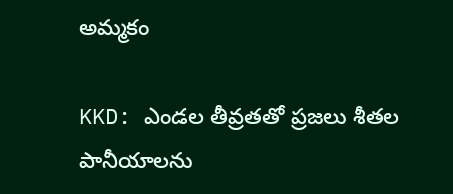అమ్మకం

KKD: ఎండల తీవ్రతతో ప్రజలు శీతల పానీయాలను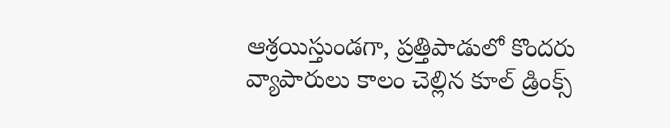ఆశ్రయిస్తుండగా, ప్రత్తిపాడులో కొందరు వ్యాపారులు కాలం చెల్లిన కూల్ డ్రింక్స్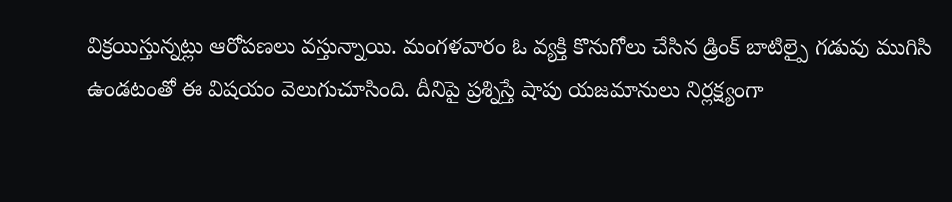విక్రయిస్తున్నట్లు ఆరోపణలు వస్తున్నాయి. మంగళవారం ఓ వ్యక్తి కొనుగోలు చేసిన డ్రింక్ బాటిల్పై గడువు ముగిసి ఉండటంతో ఈ విషయం వెలుగుచూసింది. దీనిపై ప్రశ్నిస్తే షాపు యజమానులు నిర్లక్ష్యంగా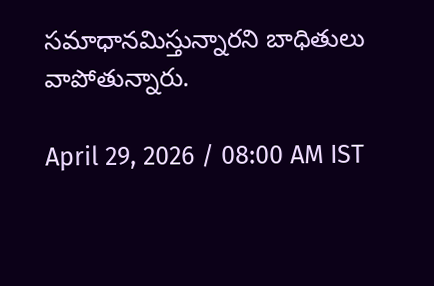సమాధానమిస్తున్నారని బాధితులు వాపోతున్నారు.

April 29, 2026 / 08:00 AM IST